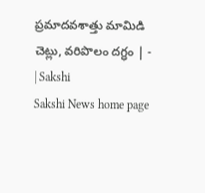ప్రమాదవశాత్తు మామిడి చెట్లు, వరిపొలం దగ్ధం | - | Sakshi
Sakshi News home page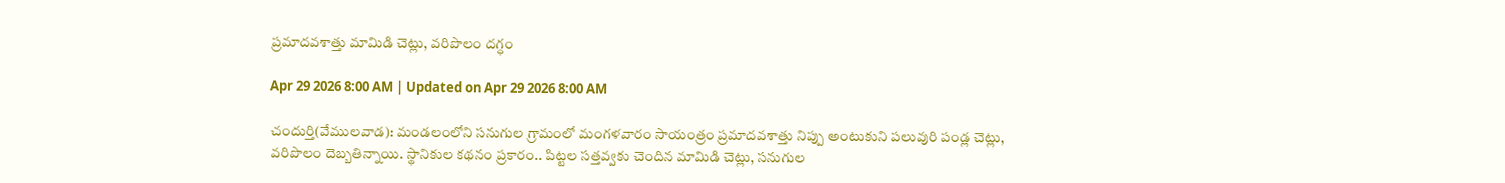ప్రమాదవశాత్తు మామిడి చెట్లు, వరిపొలం దగ్ధం

Apr 29 2026 8:00 AM | Updated on Apr 29 2026 8:00 AM

చందుర్తి(వేములవాడ): మండలంలోని సనుగుల గ్రామంలో మంగళవారం సాయంత్రం ప్రమాదవశాత్తు నిప్పు అంటుకుని పలువురి పండ్ల చెట్లు, వరిపొలం దెబ్బతిన్నాయి. స్థానికుల కథనం ప్రకారం.. పిట్టల సత్తవ్వకు చెందిన మామిడి చెట్లు, సనుగుల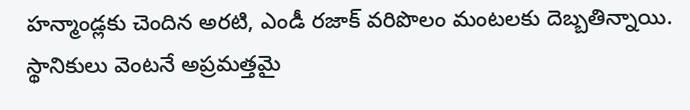హన్మాండ్లకు చెందిన అరటి, ఎండీ రజాక్‌ వరిపొలం మంటలకు దెబ్బతిన్నాయి. స్థానికులు వెంటనే అప్రమత్తమై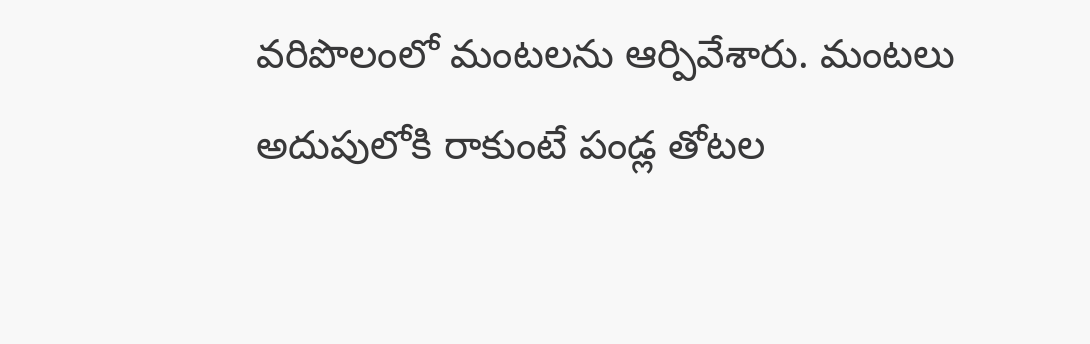వరిపొలంలో మంటలను ఆర్పివేశారు. మంటలు అదుపులోకి రాకుంటే పండ్ల తోటల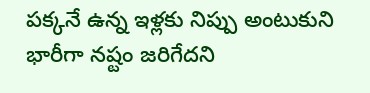పక్కనే ఉన్న ఇళ్లకు నిప్పు అంటుకుని భారీగా నష్టం జరిగేదని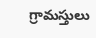గ్రామస్తులు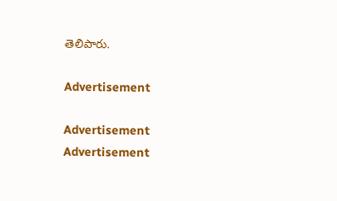తెలిపారు.

Advertisement

Advertisement
Advertisement